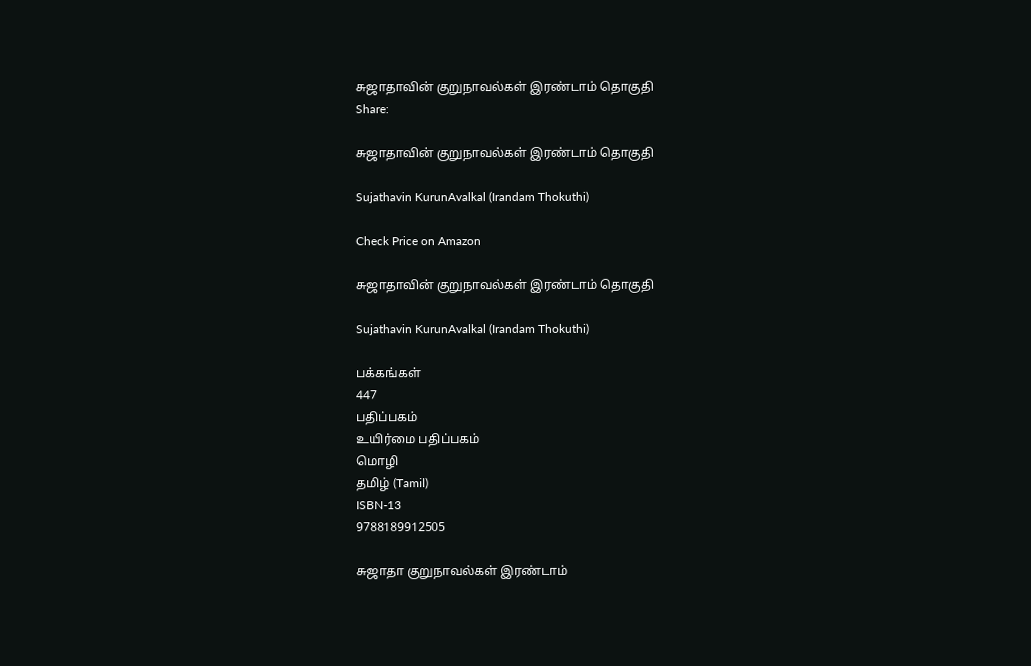சுஜாதாவின் குறுநாவல்கள் இரண்டாம் தொகுதி
Share:

சுஜாதாவின் குறுநாவல்கள் இரண்டாம் தொகுதி

Sujathavin KurunAvalkal (Irandam Thokuthi)

Check Price on Amazon

சுஜாதாவின் குறுநாவல்கள் இரண்டாம் தொகுதி

Sujathavin KurunAvalkal (Irandam Thokuthi)

பக்கங்கள்
447
பதிப்பகம்
உயிர்மை பதிப்பகம்
மொழி
தமிழ் (Tamil)
ISBN-13
9788189912505

சுஜாதா குறுநாவல்கள் இரண்டாம்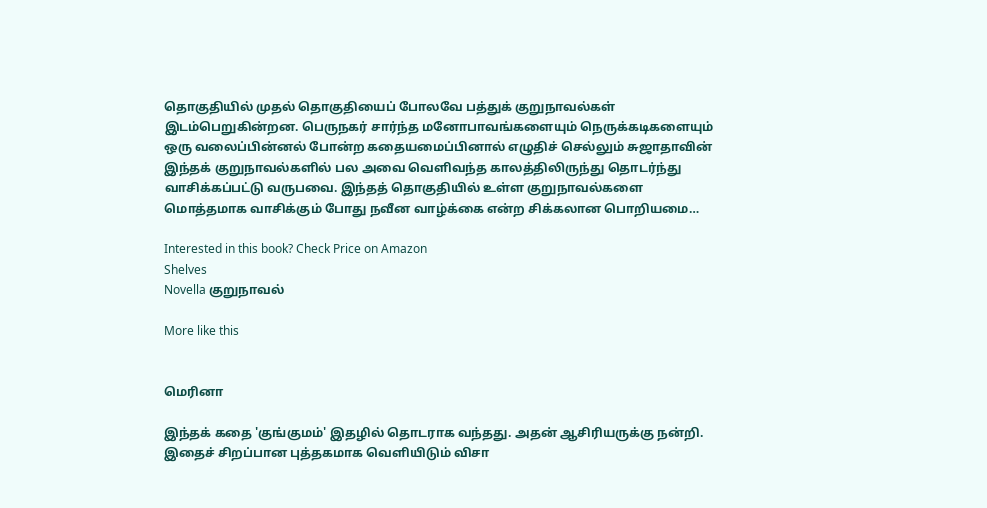தொகுதியில் முதல் தொகுதியைப் போலவே பத்துக் குறுநாவல்கள் இடம்பெறுகின்றன. பெருநகர் சார்ந்த மனோபாவங்களையும் நெருக்கடிகளையும் ஒரு வலைப்பின்னல் போன்ற கதையமைப்பினால் எழுதிச் செல்லும் சுஜாதாவின் இந்தக் குறுநாவல்களில் பல அவை வெளிவந்த காலத்திலிருந்து தொடர்ந்து வாசிக்கப்பட்டு வருபவை. இந்தத் தொகுதியில் உள்ள குறுநாவல்களை மொத்தமாக வாசிக்கும் போது நவீன வாழ்க்கை என்ற சிக்கலான பொறியமை…

Interested in this book? Check Price on Amazon
Shelves
Novella குறுநாவல்

More like this


மெரினா

இந்தக் கதை 'குங்குமம்' இதழில் தொடராக வந்தது. அதன் ஆசிரியருக்கு நன்றி. இதைச் சிறப்பான புத்தகமாக வெளியிடும் விசா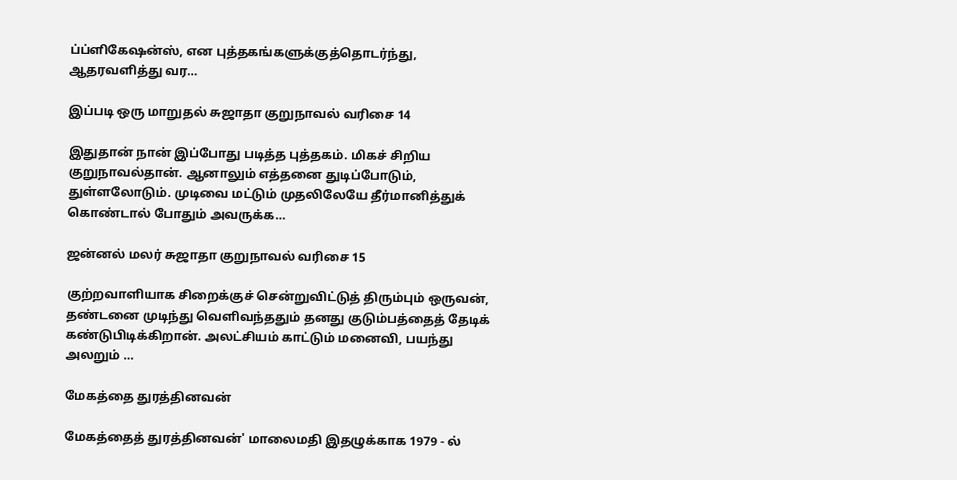ப்ப்ளிகேஷன்ஸ், என புத்தகங்களுக்குத்தொடர்ந்து, ஆதரவளித்து வர…

இப்படி ஒரு மாறுதல் சுஜாதா குறுநாவல் வரிசை 14

இதுதான் நான் இப்போது படித்த புத்தகம். மிகச் சிறிய குறுநாவல்தான். ஆனாலும் எத்தனை துடிப்போடும், துள்ளலோடும். முடிவை மட்டும் முதலிலேயே தீர்மானித்துக் கொண்டால் போதும் அவருக்க…

ஜன்னல் மலர் சுஜாதா குறுநாவல் வரிசை 15

குற்றவாளியாக சிறைக்குச் சென்றுவிட்டுத் திரும்பும் ஒருவன், தண்டனை முடிந்து வெளிவந்ததும் தனது குடும்பத்தைத் தேடிக் கண்டுபிடிக்கிறான். அலட்சியம் காட்டும் மனைவி, பயந்து அலறும் …

மேகத்தை துரத்தினவன்

மேகத்தைத் துரத்தினவன்' மாலைமதி இதழுக்காக 1979 - ல்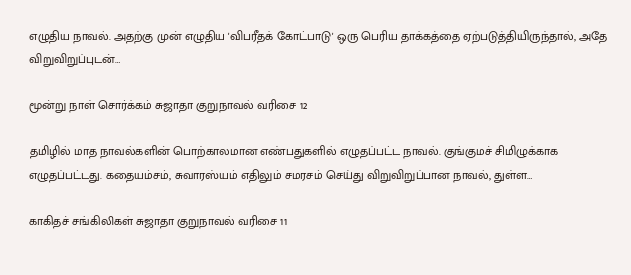எழுதிய நாவல். அதற்கு முன் எழுதிய 'விபரீதக் கோட்பாடு' ஒரு பெரிய தாக்கத்தை ஏற்படுத்தியிருந்தால், அதே விறுவிறுப்புடன்…

மூன்று நாள் சொர்க்கம் சுஜாதா குறுநாவல் வரிசை 12

தமிழில் மாத நாவல்களின் பொற்காலமான எண்பதுகளில் எழுதப்பட்ட நாவல். குங்குமச் சிமிழுக்காக எழுதப்பட்டது. கதையம்சம், சுவாரஸ்யம் எதிலும் சமரசம் செய்து விறுவிறுப்பான நாவல், துள்ள…

காகிதச் சங்கிலிகள் சுஜாதா குறுநாவல் வரிசை 11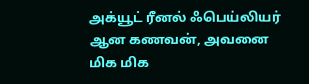அக்யூட் ரீனல் ஃபெய்லியர் ஆன கணவன், அவனை மிக மிக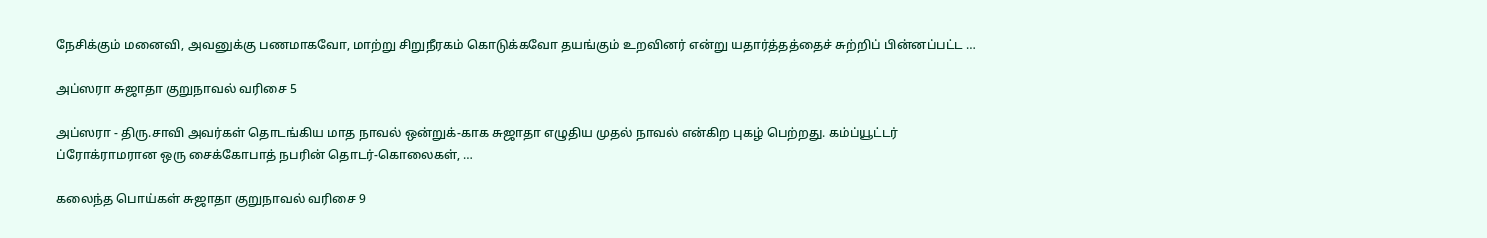நேசிக்கும் மனைவி, அவனுக்கு பணமாகவோ, மாற்று சிறுநீரகம் கொடுக்கவோ தயங்கும் உறவினர் என்று யதார்த்தத்தைச் சுற்றிப் பின்னப்பட்ட …

அப்ஸரா சுஜாதா குறுநாவல் வரிசை 5

அப்ஸரா - திரு.சாவி அவர்கள் தொடங்கிய மாத நாவல் ஒன்றுக்-காக சுஜாதா எழுதிய முதல் நாவல் என்கிற புகழ் பெற்றது. கம்ப்யூட்டர் ப்ரோக்ராமரான ஒரு சைக்கோபாத் நபரின் தொடர்-கொலைகள், …

கலைந்த பொய்கள் சுஜாதா குறுநாவல் வரிசை 9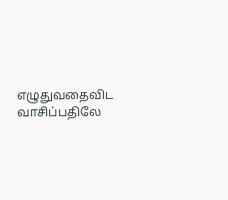எழுதுவதைவிட வாசிப்பதிலே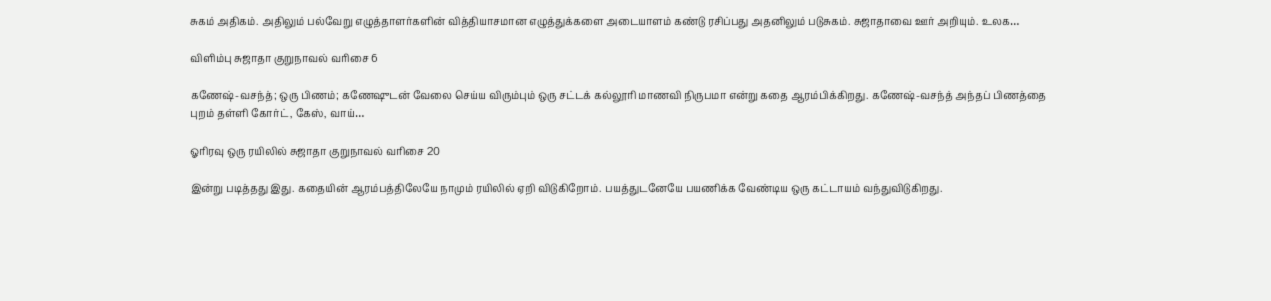சுகம் அதிகம். அதிலும் பல்வேறு எழுத்தாளர்களின் வித்தியாசமான எழுத்துக்களை அடையாளம் கண்டு ரசிப்பது அதனிலும் படுசுகம். சுஜாதாவை ஊர் அறியும். உலக…

விளிம்பு சுஜாதா குறுநாவல் வரிசை 6

கணேஷ்-வசந்த்; ஒரு பிணம்; கணேஷுடன் வேலை செய்ய விரும்பும் ஒரு சட்டக் கல்லூரி மாணவி நிருபமா என்று கதை ஆரம்பிக்கிறது. கணேஷ்-வசந்த் அந்தப் பிணத்தை புறம் தள்ளி கோர்ட், கேஸ், வாய்…

ஓரிரவு ஒரு ரயிலில் சுஜாதா குறுநாவல் வரிசை 20

இன்று படித்தது இது. கதையின் ஆரம்பத்திலேயே நாமும் ரயிலில் ஏறி விடுகிறோம். பயத்துடனேயே பயணிக்க வேண்டிய ஒரு கட்டாயம் வந்துவிடுகிறது.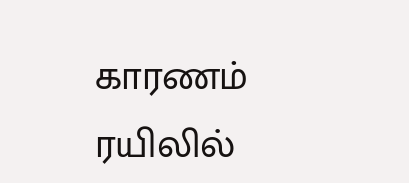காரணம் ரயிலில்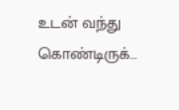உடன் வந்து கொண்டிருக்…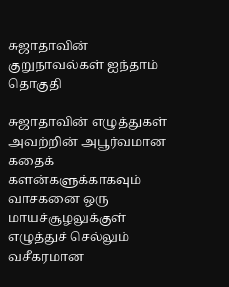சுஜாதாவின் குறுநாவல்கள் ஐந்தாம் தொகுதி

சுஜாதாவின் எழுத்துகள் அவற்றின் அபூர்வமான கதைக் களன்களுக்காகவும் வாசகனை ஒரு மாயச்சூழலுக்குள் எழுத்துச் செல்லும் வசீகரமான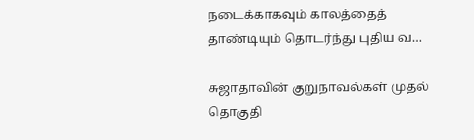நடைக்காகவும் காலத்தைத் தாண்டியும் தொடர்ந்து புதிய வ…

சுஜாதாவின் குறுநாவல்கள் முதல் தொகுதி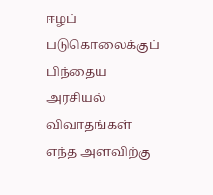ஈழப் படுகொலைக்குப் பிந்தைய அரசியல் விவாதங்கள் எந்த அளவிற்கு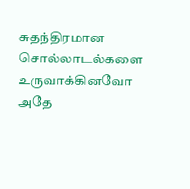சுதந்திரமான சொல்லாடல்களை உருவாக்கினவோ அதே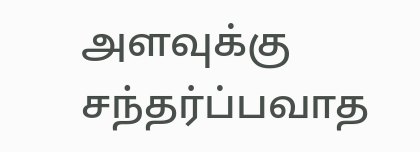அளவுக்கு சந்தர்ப்பவாத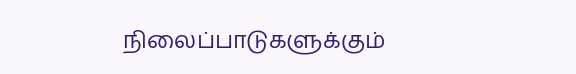நிலைப்பாடுகளுக்கும்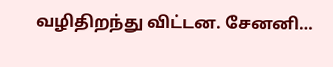வழிதிறந்து விட்டன. சேனனி…